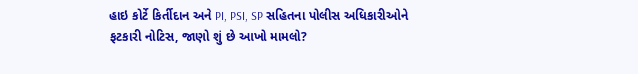હાઇ કોર્ટે કિર્તીદાન અને PI, PSI, SP સહિતના પોલીસ અધિકારીઓને ફટકારી નોટિસ, જાણો શું છે આખો મામલો?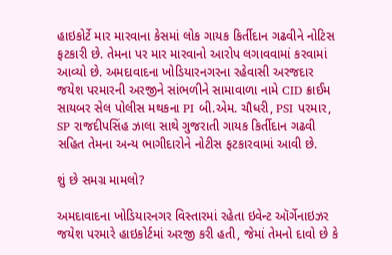હાઇકોર્ટે માર મારવાના કેસમાં લોક ગાયક કિર્તીદાન ગઢવીને નોટિસ ફટકારી છે. તેમના પર માર મારવાનો આરોપ લગાવવામાં કરવામાં આવ્યો છે. અમદાવાદના ખોડિયારનગરના રહેવાસી અરજદાર જયેશ પરમારની અરજીને સાંભળીને સામાવાળા નામે CID ક્રાઈમ સાયબર સેલ પોલીસ મથકના PI બી.એમ. ચૌધરી, PSI પરમાર, SP રાજદીપસિંહ ઝાલા સાથે ગુજરાતી ગાયક કિર્તીદાન ગઢવી સહિત તેમના અન્ય ભાગીદારોને નોટીસ ફટકારવામાં આવી છે.

શું છે સમગ્ર મામલો?

અમદાવાદના ખોડિયારનગર વિસ્તારમાં રહેતા ઇવેન્ટ ઑર્ગેનાઇઝર જયેશ પરમારે હાઇકોર્ટમાં અરજી કરી હતી, જેમાં તેમનો દાવો છે કે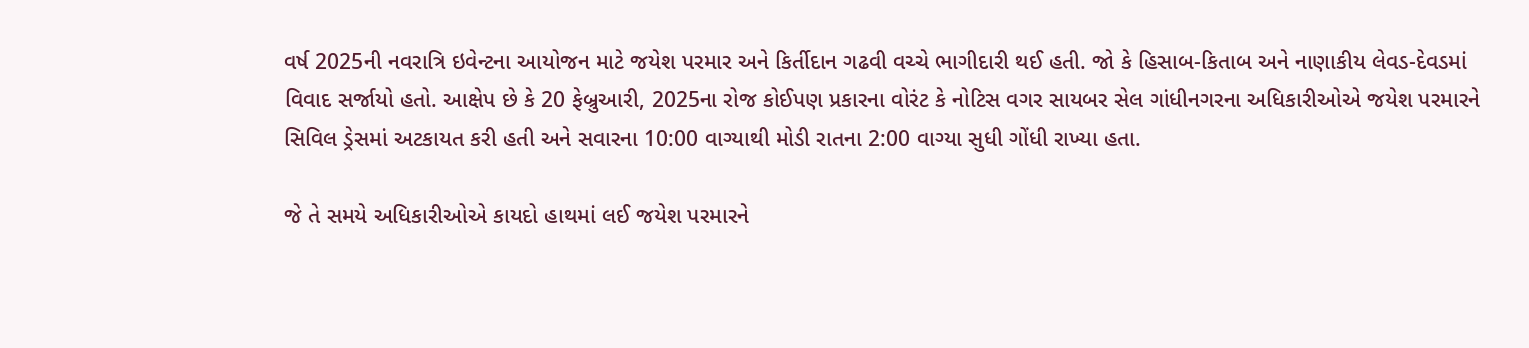વર્ષ 2025ની નવરાત્રિ ઇવેન્ટના આયોજન માટે જયેશ પરમાર અને કિર્તીદાન ગઢવી વચ્ચે ભાગીદારી થઈ હતી. જો કે હિસાબ-કિતાબ અને નાણાકીય લેવડ-દેવડમાં વિવાદ સર્જાયો હતો. આક્ષેપ છે કે 20 ફેબ્રુઆરી, 2025ના રોજ કોઈપણ પ્રકારના વોરંટ કે નોટિસ વગર સાયબર સેલ ગાંધીનગરના અધિકારીઓએ જયેશ પરમારને સિવિલ ડ્રેસમાં અટકાયત કરી હતી અને સવારના 10:00 વાગ્યાથી મોડી રાતના 2:00 વાગ્યા સુધી ગોંધી રાખ્યા હતા.

જે તે સમયે અધિકારીઓએ કાયદો હાથમાં લઈ જયેશ પરમારને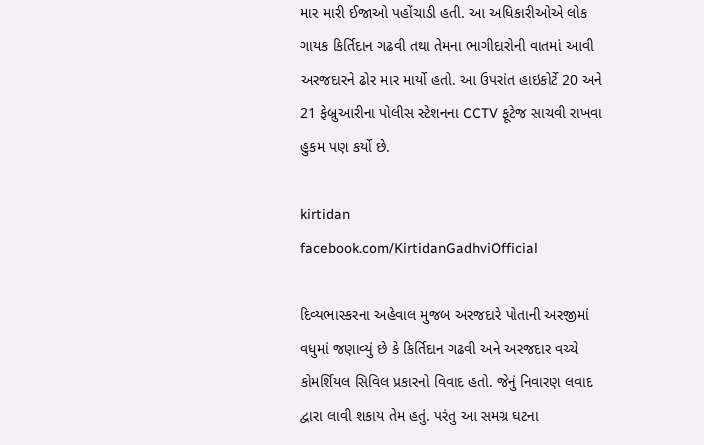માર મારી ઈજાઓ પહોંચાડી હતી. આ અધિકારીઓએ લોક ગાયક કિર્તિદાન ગઢવી તથા તેમના ભાગીદારોની વાતમાં આવી અરજદારને ઢોર માર માર્યો હતો. આ ઉપરાંત હાઇકોર્ટે 20 અને 21 ફેબ્રુઆરીના પોલીસ સ્ટેશનના CCTV ફૂટેજ સાચવી રાખવા હુકમ પણ કર્યો છે.

kirtidan
facebook.com/KirtidanGadhviOfficial

દિવ્યભાસ્કરના અહેવાલ મુજબ અરજદારે પોતાની અરજીમાં વધુમાં જણાવ્યું છે કે કિર્તિદાન ગઢવી અને અરજદાર વચ્ચે કોમર્શિયલ સિવિલ પ્રકારનો વિવાદ હતો. જેનું નિવારણ લવાદ દ્વારા લાવી શકાય તેમ હતું. પરંતુ આ સમગ્ર ઘટના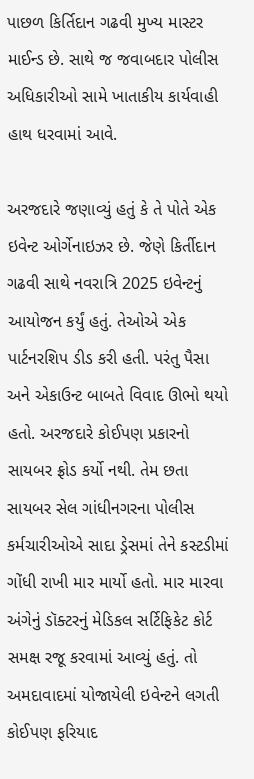પાછળ કિર્તિદાન ગઢવી મુખ્ય માસ્ટર માઈન્ડ છે. સાથે જ જવાબદાર પોલીસ અધિકારીઓ સામે ખાતાકીય કાર્યવાહી હાથ ધરવામાં આવે.

અરજદારે જણાવ્યું હતું કે તે પોતે એક ઇવેન્ટ ઓર્ગેનાઇઝર છે. જેણે કિર્તીદાન ગઢવી સાથે નવરાત્રિ 2025 ઇવેન્ટનું આયોજન કર્યું હતું. તેઓએ એક પાર્ટનરશિપ ડીડ કરી હતી. પરંતુ પૈસા અને એકાઉન્ટ બાબતે વિવાદ ઊભો થયો હતો. અરજદારે કોઈપણ પ્રકારનો સાયબર ફ્રોડ કર્યો નથી. તેમ છતા સાયબર સેલ ગાંધીનગરના પોલીસ કર્મચારીઓએ સાદા ડ્રેસમાં તેને કસ્ટડીમાં ગોંધી રાખી માર માર્યો હતો. માર મારવા અંગેનું ડૉક્ટરનું મેડિકલ સર્ટિફિકેટ કોર્ટ સમક્ષ રજૂ કરવામાં આવ્યું હતું. તો અમદાવાદમાં યોજાયેલી ઇવેન્ટને લગતી કોઈપણ ફરિયાદ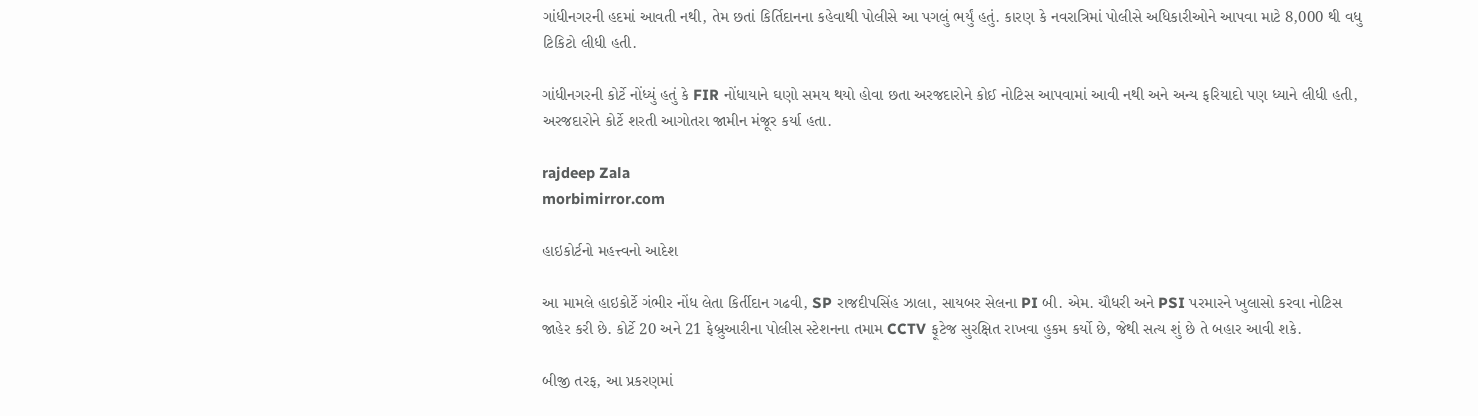ગાંધીનગરની હદમાં આવતી નથી, તેમ છતાં કિર્તિદાનના કહેવાથી પોલીસે આ પગલું ભર્યું હતું. કારણ કે નવરાત્રિમાં પોલીસે અધિકારીઓને આપવા માટે 8,000 થી વધુ ટિકિટો લીધી હતી.

ગાંધીનગરની કોર્ટે નોંધ્યું હતું કે FIR નોંધાયાને ઘણો સમય થયો હોવા છતા અરજદારોને કોઈ નોટિસ આપવામાં આવી નથી અને અન્ય ફરિયાદો પણ ધ્યાને લીધી હતી, અરજદારોને કોર્ટે શરતી આગોતરા જામીન મંજૂર કર્યા હતા.

rajdeep Zala
morbimirror.com

હાઇકોર્ટનો મહત્ત્વનો આદેશ

આ મામલે હાઇકોર્ટે ગંભીર નોંધ લેતા કિર્તીદાન ગઢવી, SP રાજદીપસિંહ ઝાલા, સાયબર સેલના PI બી. એમ. ચૌધરી અને PSI પરમારને ખુલાસો કરવા નોટિસ જાહેર કરી છે. કોર્ટે 20 અને 21 ફેબ્રુઆરીના પોલીસ સ્ટેશનના તમામ CCTV ફૂટેજ સુરક્ષિત રાખવા હુકમ કર્યો છે, જેથી સત્ય શું છે તે બહાર આવી શકે.

બીજી તરફ, આ પ્રકરણમાં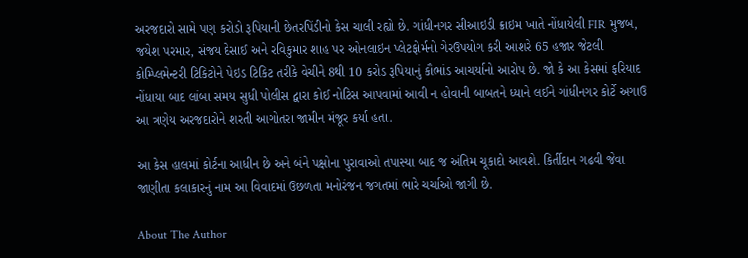અરજદારો સામે પણ કરોડો રૂપિયાની છેતરપિંડીનો કેસ ચાલી રહ્યો છે. ગાંધીનગર સીઆઇડી ક્રાઇમ ખાતે નોંધાયેલી FIR મુજબ, જયેશ પરમાર, સંજય દેસાઈ અને રવિકુમાર શાહ પર ઓનલાઇન પ્લેટફોર્મનો ગેરઉપયોગ કરી આશરે 65 હજાર જેટલી કોમ્પ્લિમેન્ટરી ટિકિટોને પેઇડ ટિકિટ તરીકે વેચીને 8થી 10 કરોડ રૂપિયાનું કૌભાંડ આચર્યાનો આરોપ છે. જો કે આ કેસમાં ફરિયાદ નોંધાયા બાદ લાંબા સમય સુધી પોલીસ દ્વારા કોઈ નોટિસ આપવામાં આવી ન હોવાની બાબતને ધ્યાને લઈને ગાંધીનગર કોર્ટે અગાઉ આ ત્રણેય અરજદારોને શરતી આગોતરા જામીન મંજૂર કર્યા હતા.

આ કેસ હાલમાં કોર્ટના આધીન છે અને બંને પક્ષોના પુરાવાઓ તપાસ્યા બાદ જ અંતિમ ચૂકાદો આવશે. કિર્તીદાન ગઢવી જેવા જાણીતા કલાકારનું નામ આ વિવાદમાં ઉછળતા મનોરંજન જગતમાં ભારે ચર્ચાઓ જાગી છે.

About The Author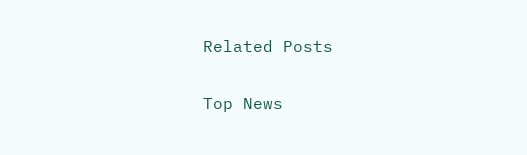Related Posts

Top News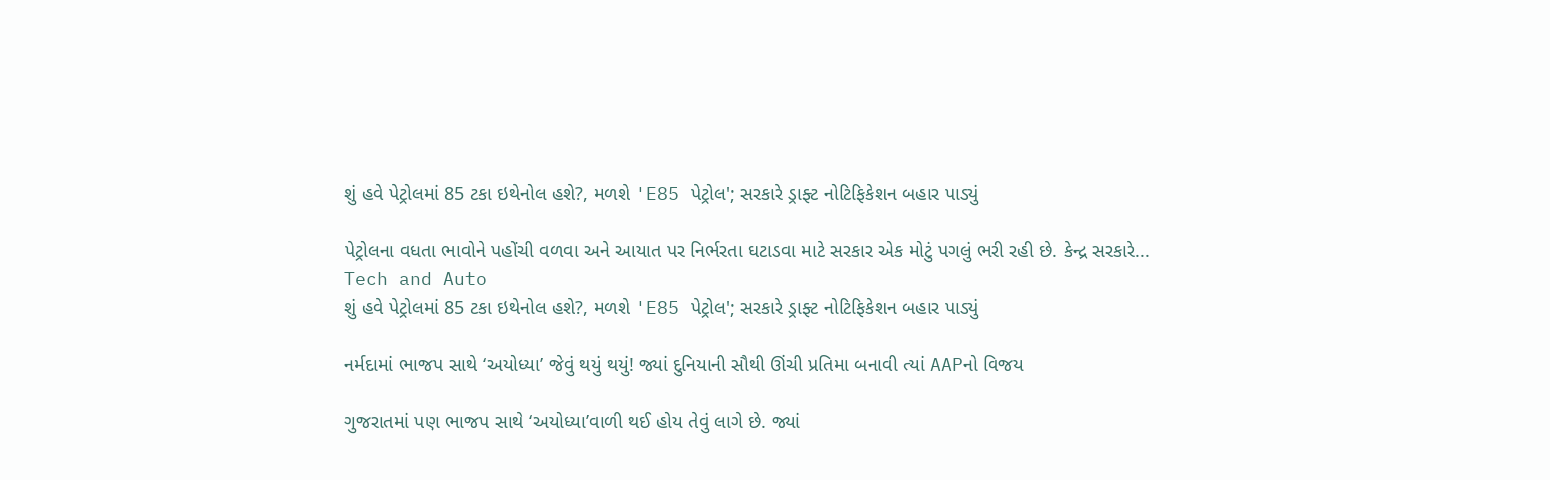શું હવે પેટ્રોલમાં 85 ટકા ઇથેનોલ હશે?, મળશે 'E85 પેટ્રોલ'; સરકારે ડ્રાફ્ટ નોટિફિકેશન બહાર પાડ્યું

પેટ્રોલના વધતા ભાવોને પહોંચી વળવા અને આયાત પર નિર્ભરતા ઘટાડવા માટે સરકાર એક મોટું પગલું ભરી રહી છે. કેન્દ્ર સરકારે...
Tech and Auto
શું હવે પેટ્રોલમાં 85 ટકા ઇથેનોલ હશે?, મળશે 'E85 પેટ્રોલ'; સરકારે ડ્રાફ્ટ નોટિફિકેશન બહાર પાડ્યું

નર્મદામાં ભાજપ સાથે ‘અયોધ્યા’ જેવું થયું થયું! જ્યાં દુનિયાની સૌથી ઊંચી પ્રતિમા બનાવી ત્યાં AAPનો વિજય

ગુજરાતમાં પણ ભાજપ સાથે ‘અયોધ્યા’વાળી થઈ હોય તેવું લાગે છે. જ્યાં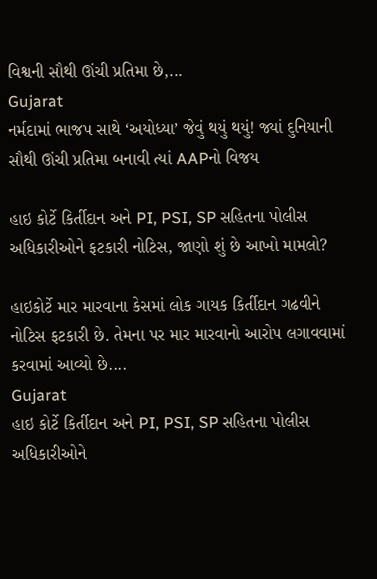વિશ્વની સૌથી ઊંચી પ્રતિમા છે,...
Gujarat
નર્મદામાં ભાજપ સાથે ‘અયોધ્યા’ જેવું થયું થયું! જ્યાં દુનિયાની સૌથી ઊંચી પ્રતિમા બનાવી ત્યાં AAPનો વિજય

હાઇ કોર્ટે કિર્તીદાન અને PI, PSI, SP સહિતના પોલીસ અધિકારીઓને ફટકારી નોટિસ, જાણો શું છે આખો મામલો?

હાઇકોર્ટે માર મારવાના કેસમાં લોક ગાયક કિર્તીદાન ગઢવીને નોટિસ ફટકારી છે. તેમના પર માર મારવાનો આરોપ લગાવવામાં કરવામાં આવ્યો છે....
Gujarat
હાઇ કોર્ટે કિર્તીદાન અને PI, PSI, SP સહિતના પોલીસ અધિકારીઓને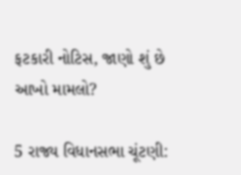ફટકારી નોટિસ, જાણો શું છે આખો મામલો?

5 રાજ્ય વિધાનસભા ચૂંટણી: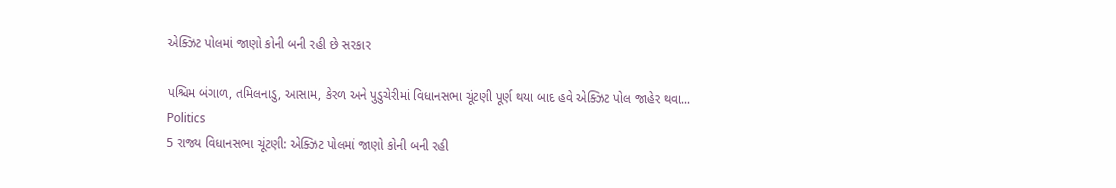એક્ઝિટ પોલમાં જાણો કોની બની રહી છે સરકાર

પશ્ચિમ બંગાળ, તમિલનાડુ, આસામ, કેરળ અને પુડુચેરીમાં વિધાનસભા ચૂંટણી પૂર્ણ થયા બાદ હવે એક્ઝિટ પોલ જાહેર થવા...
Politics
5 રાજ્ય વિધાનસભા ચૂંટણી: એક્ઝિટ પોલમાં જાણો કોની બની રહી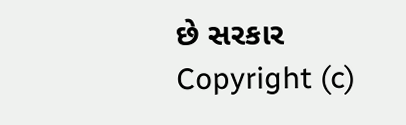છે સરકાર
Copyright (c)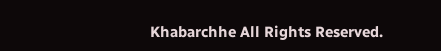Khabarchhe All Rights Reserved.